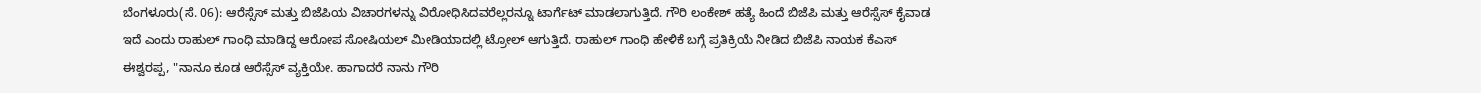ಬೆಂಗಳೂರು(ಸೆ. 06): ಆರೆಸ್ಸೆಸ್ ಮತ್ತು ಬಿಜೆಪಿಯ ವಿಚಾರಗಳನ್ನು ವಿರೋಧಿಸಿದವರೆಲ್ಲರನ್ನೂ ಟಾರ್ಗೆಟ್ ಮಾಡಲಾಗುತ್ತಿದೆ. ಗೌರಿ ಲಂಕೇಶ್ ಹತ್ಯೆ ಹಿಂದೆ ಬಿಜೆಪಿ ಮತ್ತು ಆರೆಸ್ಸೆಸ್ ಕೈವಾಡ ಇದೆ ಎಂದು ರಾಹುಲ್ ಗಾಂಧಿ ಮಾಡಿದ್ದ ಆರೋಪ ಸೋಷಿಯಲ್ ಮೀಡಿಯಾದಲ್ಲಿ ಟ್ರೋಲ್ ಆಗುತ್ತಿದೆ. ರಾಹುಲ್ ಗಾಂಧಿ ಹೇಳಿಕೆ ಬಗ್ಗೆ ಪ್ರತಿಕ್ರಿಯೆ ನೀಡಿದ ಬಿಜೆಪಿ ನಾಯಕ ಕೆಎಸ್ ಈಶ್ವರಪ್ಪ, "ನಾನೂ ಕೂಡ ಆರೆಸ್ಸೆಸ್ ವ್ಯಕ್ತಿಯೇ. ಹಾಗಾದರೆ ನಾನು ಗೌರಿ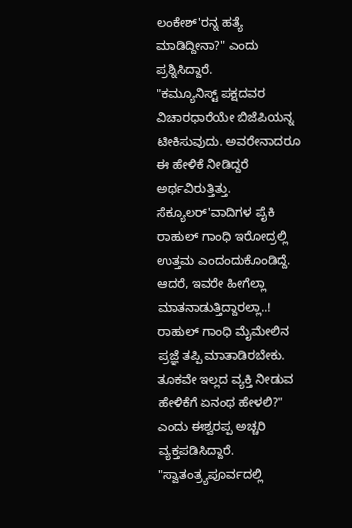ಲಂಕೇಶ್'ರನ್ನ ಹತ್ಯೆ ಮಾಡಿದ್ದೀನಾ?" ಎಂದು ಪ್ರಶ್ನಿಸಿದ್ದಾರೆ.
"ಕಮ್ಯೂನಿಸ್ಟ್ ಪಕ್ಷದವರ ವಿಚಾರಧಾರೆಯೇ ಬಿಜೆಪಿಯನ್ನ ಟೀಕಿಸುವುದು. ಅವರೇನಾದರೂ ಈ ಹೇಳಿಕೆ ನೀಡಿದ್ದರೆ ಅರ್ಥವಿರುತ್ತಿತ್ತು. ಸೆಕ್ಯೂಲರ್'ವಾದಿಗಳ ಪೈಕಿ ರಾಹುಲ್ ಗಾಂಧಿ ಇರೋದ್ರಲ್ಲಿ ಉತ್ತಮ ಎಂದಂದುಕೊಂಡಿದ್ದೆ. ಆದರೆ, ಇವರೇ ಹೀಗೆಲ್ಲಾ ಮಾತನಾಡುತ್ತಿದ್ದಾರಲ್ಲಾ..! ರಾಹುಲ್ ಗಾಂಧಿ ಮೈಮೇಲಿನ ಪ್ರಜ್ಞೆ ತಪ್ಪಿ ಮಾತಾಡಿರಬೇಕು. ತೂಕವೇ ಇಲ್ಲದ ವ್ಯಕ್ತಿ ನೀಡುವ ಹೇಳಿಕೆಗೆ ಏನಂಥ ಹೇಳಲಿ?" ಎಂದು ಈಶ್ವರಪ್ಪ ಅಚ್ಚರಿ ವ್ಯಕ್ತಪಡಿಸಿದ್ದಾರೆ.
"ಸ್ವಾತಂತ್ರ್ಯಪೂರ್ವದಲ್ಲಿ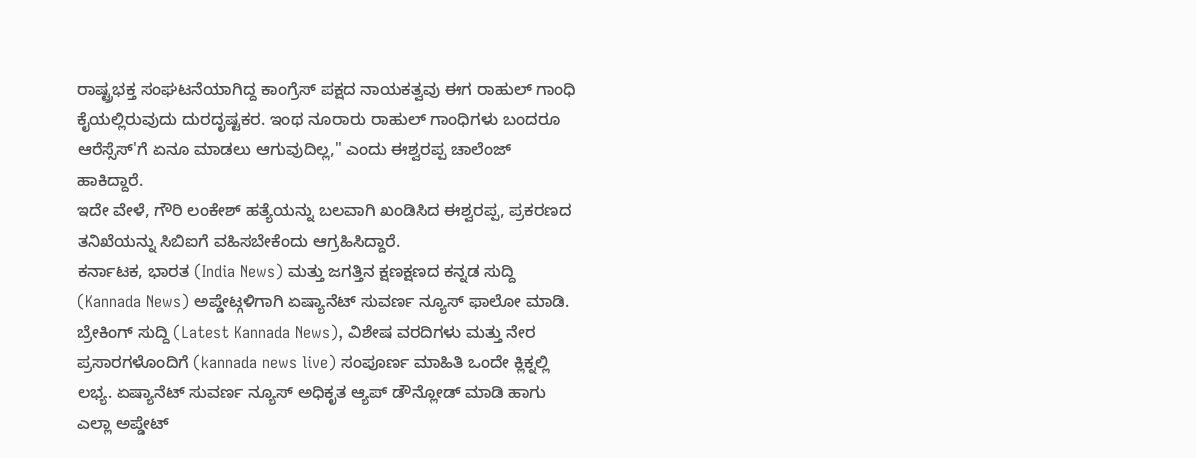ರಾಷ್ಟ್ರಭಕ್ತ ಸಂಘಟನೆಯಾಗಿದ್ದ ಕಾಂಗ್ರೆಸ್ ಪಕ್ಷದ ನಾಯಕತ್ವವು ಈಗ ರಾಹುಲ್ ಗಾಂಧಿ ಕೈಯಲ್ಲಿರುವುದು ದುರದೃಷ್ಟಕರ. ಇಂಥ ನೂರಾರು ರಾಹುಲ್ ಗಾಂಧಿಗಳು ಬಂದರೂ ಆರೆಸ್ಸೆಸ್'ಗೆ ಏನೂ ಮಾಡಲು ಆಗುವುದಿಲ್ಲ," ಎಂದು ಈಶ್ವರಪ್ಪ ಚಾಲೆಂಜ್ ಹಾಕಿದ್ದಾರೆ.
ಇದೇ ವೇಳೆ, ಗೌರಿ ಲಂಕೇಶ್ ಹತ್ಯೆಯನ್ನು ಬಲವಾಗಿ ಖಂಡಿಸಿದ ಈಶ್ವರಪ್ಪ, ಪ್ರಕರಣದ ತನಿಖೆಯನ್ನು ಸಿಬಿಐಗೆ ವಹಿಸಬೇಕೆಂದು ಆಗ್ರಹಿಸಿದ್ದಾರೆ.
ಕರ್ನಾಟಕ, ಭಾರತ (India News) ಮತ್ತು ಜಗತ್ತಿನ ಕ್ಷಣಕ್ಷಣದ ಕನ್ನಡ ಸುದ್ದಿ (Kannada News) ಅಪ್ಡೇಟ್ಗಳಿಗಾಗಿ ಏಷ್ಯಾನೆಟ್ ಸುವರ್ಣ ನ್ಯೂಸ್ ಫಾಲೋ ಮಾಡಿ. ಬ್ರೇಕಿಂಗ್ ಸುದ್ದಿ (Latest Kannada News), ವಿಶೇಷ ವರದಿಗಳು ಮತ್ತು ನೇರ ಪ್ರಸಾರಗಳೊಂದಿಗೆ (kannada news live) ಸಂಪೂರ್ಣ ಮಾಹಿತಿ ಒಂದೇ ಕ್ಲಿಕ್ನಲ್ಲಿ ಲಭ್ಯ. ಏಷ್ಯಾನೆಟ್ ಸುವರ್ಣ ನ್ಯೂಸ್ ಅಧಿಕೃತ ಆ್ಯಪ್ ಡೌನ್ಲೋಡ್ ಮಾಡಿ ಹಾಗು ಎಲ್ಲಾ ಅಪ್ಡೇಟ್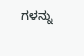ಗಳನ್ನು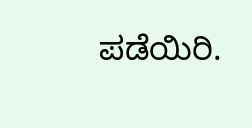ಪಡೆಯಿರಿ.